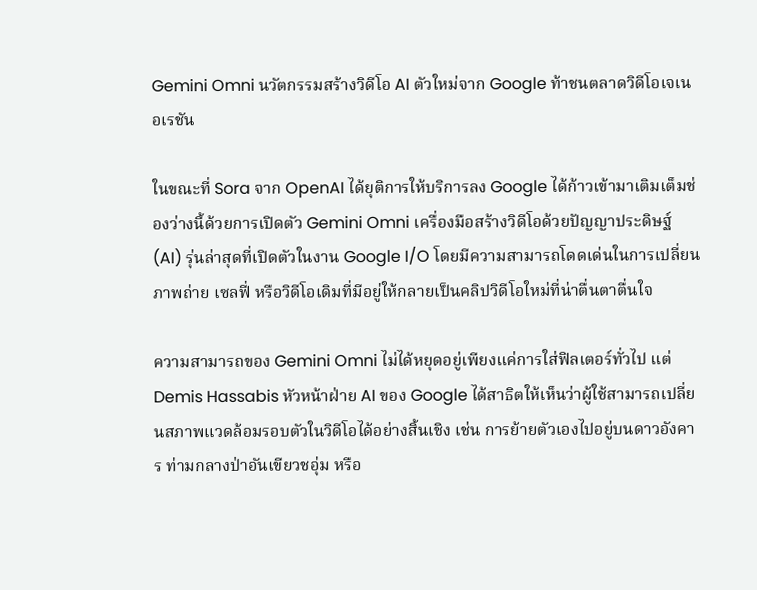Gemini Omni นวัตกรรมสร้างวิดีโอ AI ตัวใหม่จาก Google ท้าชนตลาดวิดีโอเจเนอเรชัน

ในขณะที่ Sora จาก OpenAI ได้ยุติการให้บริการลง Google ได้ก้าวเข้ามาเติมเต็มช่องว่างนี้ด้วยการเปิดตัว Gemini Omni เครื่องมือสร้างวิดีโอด้วยปัญญาประดิษฐ์ (AI) รุ่นล่าสุดที่เปิดตัวในงาน Google I/O โดยมีความสามารถโดดเด่นในการเปลี่ยนภาพถ่าย เซลฟี่ หรือวิดีโอเดิมที่มีอยู่ให้กลายเป็นคลิปวิดีโอใหม่ที่น่าตื่นตาตื่นใจ

ความสามารถของ Gemini Omni ไม่ได้หยุดอยู่เพียงแค่การใส่ฟิลเตอร์ทั่วไป แต่ Demis Hassabis หัวหน้าฝ่าย AI ของ Google ได้สาธิตให้เห็นว่าผู้ใช้สามารถเปลี่ยนสภาพแวดล้อมรอบตัวในวิดีโอได้อย่างสิ้นเชิง เช่น การย้ายตัวเองไปอยู่บนดาวอังคาร ท่ามกลางป่าอันเขียวชอุ่ม หรือ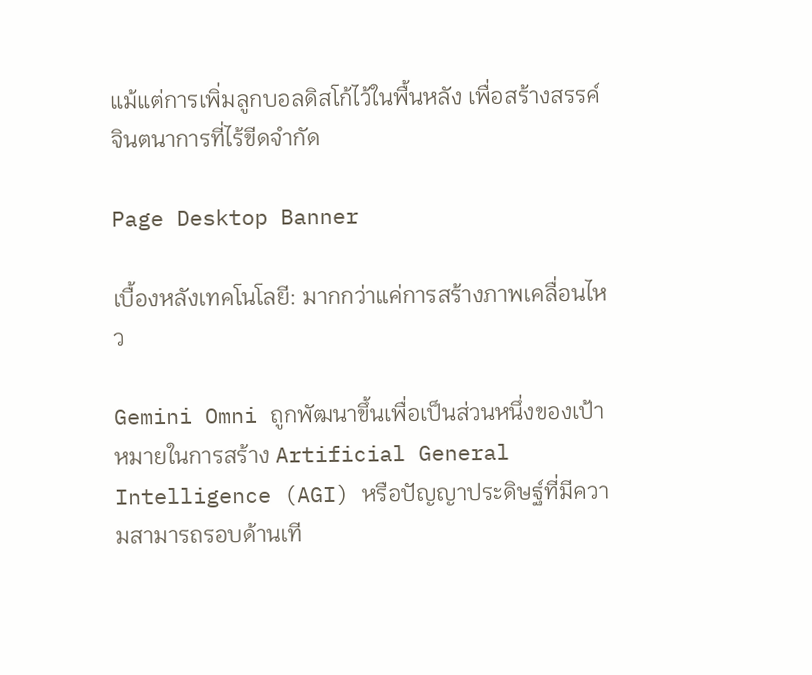แม้แต่การเพิ่มลูกบอลดิสโก้ไว้ในพื้นหลัง เพื่อสร้างสรรค์จินตนาการที่ไร้ขีดจำกัด

Page Desktop Banner

เบื้องหลังเทคโนโลยี: มากกว่าแค่การสร้างภาพเคลื่อนไหว

Gemini Omni ถูกพัฒนาขึ้นเพื่อเป็นส่วนหนึ่งของเป้าหมายในการสร้าง Artificial General Intelligence (AGI) หรือปัญญาประดิษฐ์ที่มีความสามารถรอบด้านเที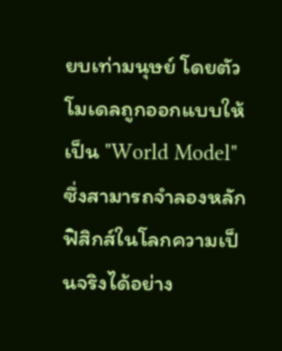ยบเท่ามนุษย์ โดยตัวโมเดลถูกออกแบบให้เป็น "World Model" ซึ่งสามารถจำลองหลักฟิสิกส์ในโลกความเป็นจริงได้อย่าง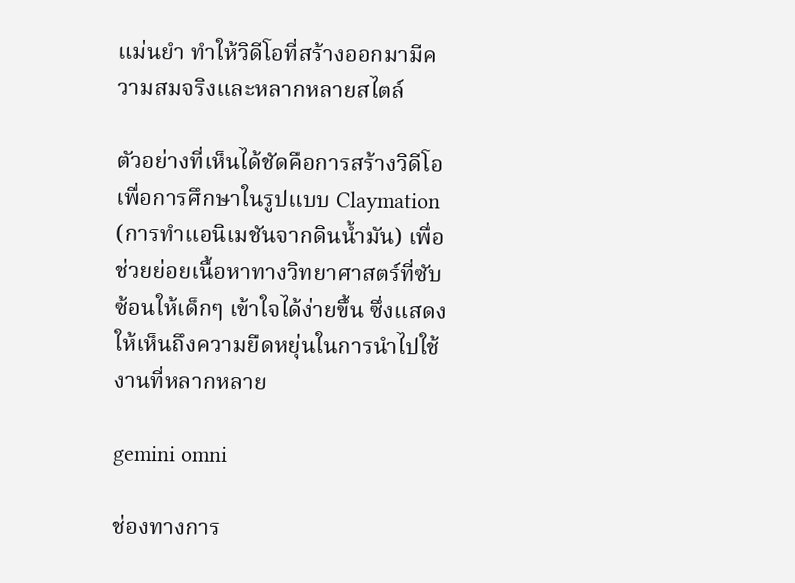แม่นยำ ทำให้วิดีโอที่สร้างออกมามีความสมจริงและหลากหลายสไตล์

ตัวอย่างที่เห็นได้ชัดคือการสร้างวิดีโอเพื่อการศึกษาในรูปแบบ Claymation (การทำแอนิเมชันจากดินน้ำมัน) เพื่อช่วยย่อยเนื้อหาทางวิทยาศาสตร์ที่ซับซ้อนให้เด็กๆ เข้าใจได้ง่ายขึ้น ซึ่งแสดงให้เห็นถึงความยืดหยุ่นในการนำไปใช้งานที่หลากหลาย

gemini omni

ช่องทางการ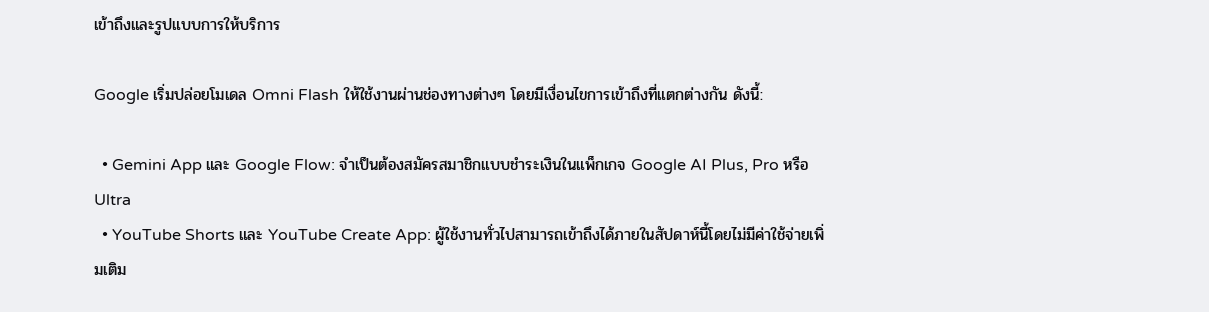เข้าถึงและรูปแบบการให้บริการ

Google เริ่มปล่อยโมเดล Omni Flash ให้ใช้งานผ่านช่องทางต่างๆ โดยมีเงื่อนไขการเข้าถึงที่แตกต่างกัน ดังนี้:

  • Gemini App และ Google Flow: จำเป็นต้องสมัครสมาชิกแบบชำระเงินในแพ็กเกจ Google AI Plus, Pro หรือ Ultra
  • YouTube Shorts และ YouTube Create App: ผู้ใช้งานทั่วไปสามารถเข้าถึงได้ภายในสัปดาห์นี้โดยไม่มีค่าใช้จ่ายเพิ่มเติม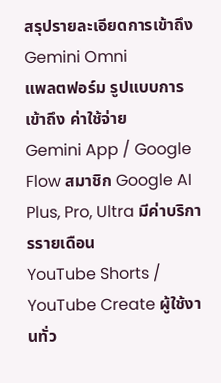สรุปรายละเอียดการเข้าถึง Gemini Omni
แพลตฟอร์ม รูปแบบการเข้าถึง ค่าใช้จ่าย
Gemini App / Google Flow สมาชิก Google AI Plus, Pro, Ultra มีค่าบริการรายเดือน
YouTube Shorts / YouTube Create ผู้ใช้งานทั่ว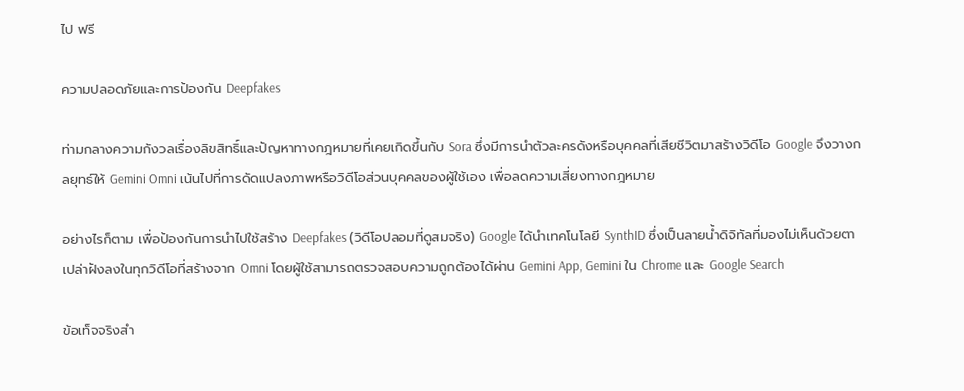ไป ฟรี

ความปลอดภัยและการป้องกัน Deepfakes

ท่ามกลางความกังวลเรื่องลิขสิทธิ์และปัญหาทางกฎหมายที่เคยเกิดขึ้นกับ Sora ซึ่งมีการนำตัวละครดังหรือบุคคลที่เสียชีวิตมาสร้างวิดีโอ Google จึงวางกลยุทธ์ให้ Gemini Omni เน้นไปที่การดัดแปลงภาพหรือวิดีโอส่วนบุคคลของผู้ใช้เอง เพื่อลดความเสี่ยงทางกฎหมาย

อย่างไรก็ตาม เพื่อป้องกันการนำไปใช้สร้าง Deepfakes (วิดีโอปลอมที่ดูสมจริง) Google ได้นำเทคโนโลยี SynthID ซึ่งเป็นลายน้ำดิจิทัลที่มองไม่เห็นด้วยตาเปล่าฝังลงในทุกวิดีโอที่สร้างจาก Omni โดยผู้ใช้สามารถตรวจสอบความถูกต้องได้ผ่าน Gemini App, Gemini ใน Chrome และ Google Search

ข้อเท็จจริงสำ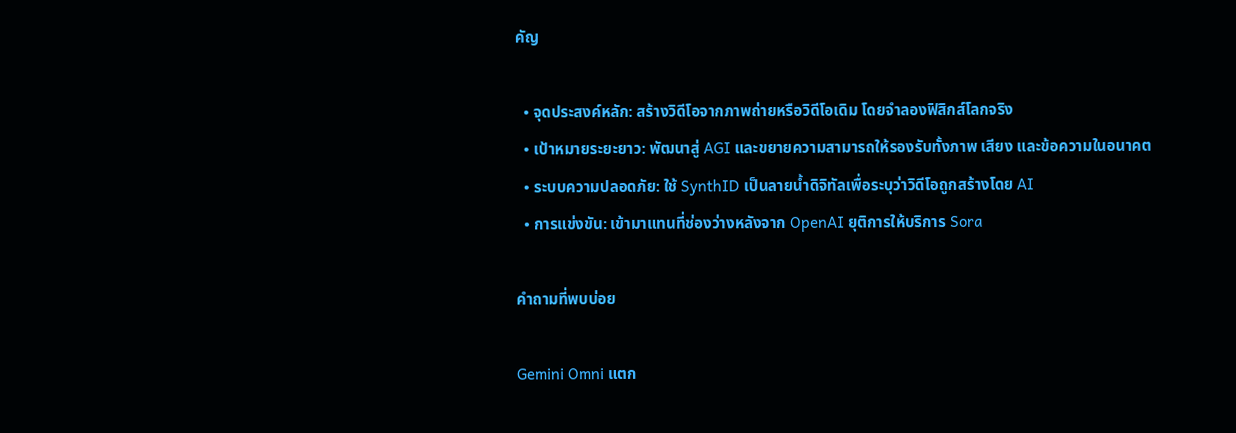คัญ

  • จุดประสงค์หลัก: สร้างวิดีโอจากภาพถ่ายหรือวิดีโอเดิม โดยจำลองฟิสิกส์โลกจริง
  • เป้าหมายระยะยาว: พัฒนาสู่ AGI และขยายความสามารถให้รองรับทั้งภาพ เสียง และข้อความในอนาคต
  • ระบบความปลอดภัย: ใช้ SynthID เป็นลายน้ำดิจิทัลเพื่อระบุว่าวิดีโอถูกสร้างโดย AI
  • การแข่งขัน: เข้ามาแทนที่ช่องว่างหลังจาก OpenAI ยุติการให้บริการ Sora

คำถามที่พบบ่อย

Gemini Omni แตก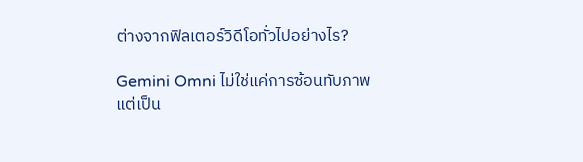ต่างจากฟิลเตอร์วิดีโอทั่วไปอย่างไร?

Gemini Omni ไม่ใช่แค่การซ้อนทับภาพ แต่เป็น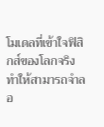โมเดลที่เข้าใจฟิสิกส์ของโลกจริง ทำให้สามารถจำลอ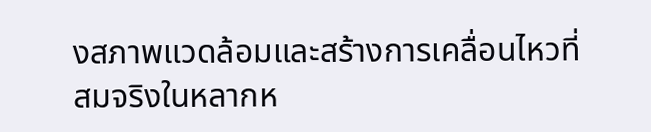งสภาพแวดล้อมและสร้างการเคลื่อนไหวที่สมจริงในหลากห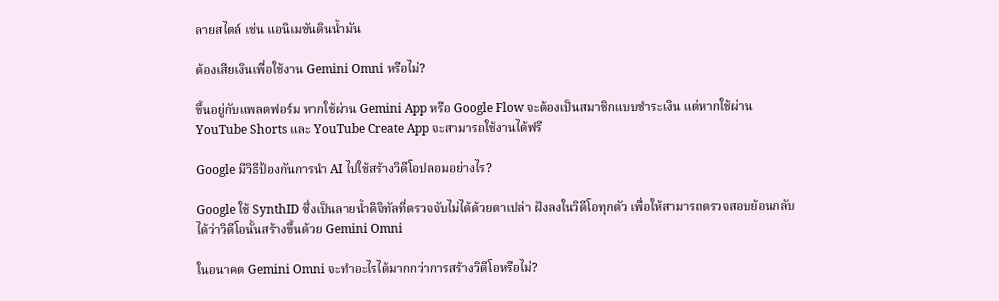ลายสไตล์ เช่น แอนิเมชันดินน้ำมัน

ต้องเสียเงินเพื่อใช้งาน Gemini Omni หรือไม่?

ขึ้นอยู่กับแพลตฟอร์ม หากใช้ผ่าน Gemini App หรือ Google Flow จะต้องเป็นสมาชิกแบบชำระเงิน แต่หากใช้ผ่าน YouTube Shorts และ YouTube Create App จะสามารถใช้งานได้ฟรี

Google มีวิธีป้องกันการนำ AI ไปใช้สร้างวิดีโอปลอมอย่างไร?

Google ใช้ SynthID ซึ่งเป็นลายน้ำดิจิทัลที่ตรวจจับไม่ได้ด้วยตาเปล่า ฝังลงในวิดีโอทุกตัว เพื่อให้สามารถตรวจสอบย้อนกลับได้ว่าวิดีโอนั้นสร้างขึ้นด้วย Gemini Omni

ในอนาคต Gemini Omni จะทำอะไรได้มากกว่าการสร้างวิดีโอหรือไม่?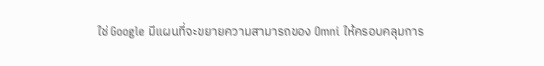ใช่ Google มีแผนที่จะขยายความสามารถของ Omni ให้ครอบคลุมการ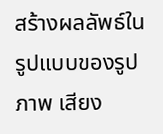สร้างผลลัพธ์ในรูปแบบของรูปภาพ เสียง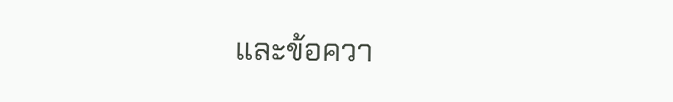และข้อควา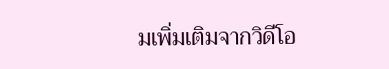มเพิ่มเติมจากวิดีโอ